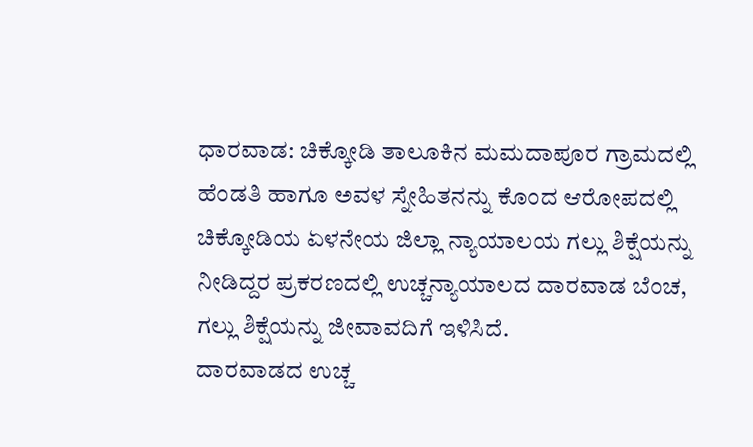ಧಾರವಾಡ: ಚಿಕ್ಕೋಡಿ ತಾಲೂಕಿನ ಮಮದಾಪೂರ ಗ್ರಾಮದಲ್ಲಿ ಹೆಂಡತಿ ಹಾಗೂ ಅವಳ ಸ್ನೇಹಿತನನ್ನು ಕೊಂದ ಆರೋಪದಲ್ಲಿ ಚಿಕ್ಕೋಡಿಯ ಏಳನೇಯ ಜಿಲ್ಲಾ ನ್ಯಾಯಾಲಯ ಗಲ್ಲು ಶಿಕ್ಷೆಯನ್ನು ನೀಡಿದ್ದರ ಪ್ರಕರಣದಲ್ಲಿ ಉಚ್ಚನ್ಯಾಯಾಲದ ದಾರವಾಡ ಬೆಂಚ, ಗಲ್ಲು ಶಿಕ್ಷೆಯನ್ನು ಜೀವಾವದಿಗೆ ಇಳಿಸಿದೆ.
ದಾರವಾಡದ ಉಚ್ಚ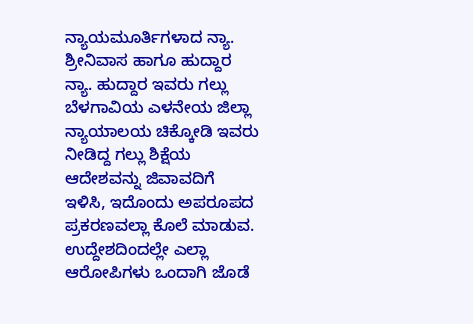ನ್ಯಾಯಮೂರ್ತಿಗಳಾದ ನ್ಯಾ. ಶ್ರೀನಿವಾಸ ಹಾಗೂ ಹುದ್ದಾರ ನ್ಯಾ. ಹುದ್ದಾರ ಇವರು ಗಲ್ಲು ಬೆಳಗಾವಿಯ ಎಳನೇಯ ಜಿಲ್ಲಾ ನ್ಯಾಯಾಲಯ ಚಿಕ್ಕೋಡಿ ಇವರು ನೀಡಿದ್ದ ಗಲ್ಲು ಶಿಕ್ಷೆಯ ಆದೇಶವನ್ನು ಜಿವಾವದಿಗೆ ಇಳಿಸಿ, ಇದೊಂದು ಅಪರೂಪದ ಪ್ರಕರಣವಲ್ಲಾ ಕೊಲೆ ಮಾಡುವ. ಉದ್ದೇಶದಿಂದಲ್ಲೇ ಎಲ್ಲಾ ಆರೋಪಿಗಳು ಒಂದಾಗಿ ಜೊಡೆ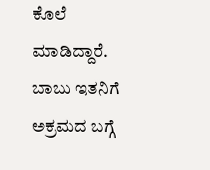ಕೊಲೆ ಮಾಡಿದ್ದಾರೆ.
ಬಾಬು ಇತನಿಗೆ ಅಕ್ರಮದ ಬಗ್ಗೆ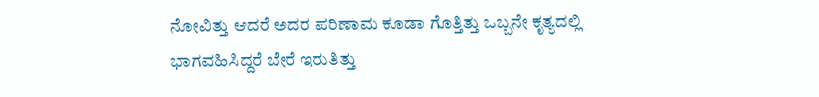ನೋವಿತ್ತು ಆದರೆ ಅದರ ಪರಿಣಾಮ ಕೂಡಾ ಗೊತ್ತಿತ್ತು ಒಬ್ಬನೇ ಕೃತ್ಯದಲ್ಲಿ ಭಾಗವಹಿಸಿದ್ದರೆ ಬೇರೆ ಇರುತಿತ್ತು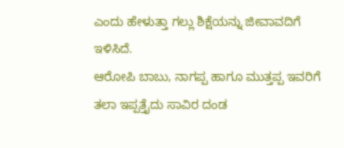ಎಂದು ಹೇಳುತ್ತಾ ಗಲ್ಲು ಶಿಕ್ಷೆಯನ್ನು ಜೀವಾವದಿಗೆ ಇಳಿಸಿದೆ.
ಆರೋಪಿ ಬಾಬು, ನಾಗಪ್ಪ ಹಾಗೂ ಮುತ್ತಪ್ಪ ಇವರಿಗೆ ತಲಾ ಇಪ್ಪತ್ತೈದು ಸಾವಿರ ದಂಡ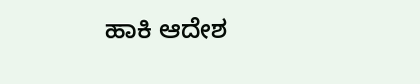ಹಾಕಿ ಆದೇಶ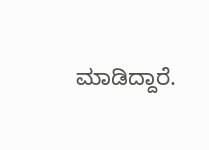ಮಾಡಿದ್ದಾರೆ.